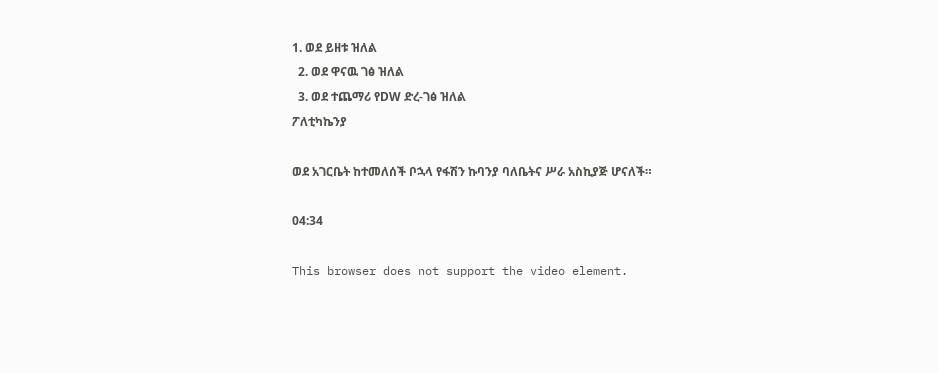1. ወደ ይዘቱ ዝለል
  2. ወደ ዋናዉ ገፅ ዝለል
  3. ወደ ተጨማሪ የDW ድረ-ገፅ ዝለል
ፖለቲካኬንያ

ወደ አገርቤት ከተመለሰች ቦኋላ የፋሽን ኩባንያ ባለቤትና ሥራ አስኪያጅ ሆናለች።

04:34

This browser does not support the video element.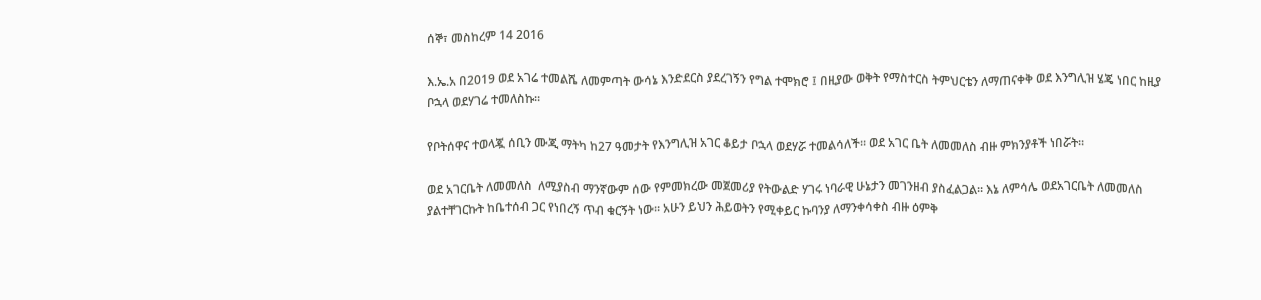ሰኞ፣ መስከረም 14 2016

እ.ኤ.አ በ2019 ወደ አገሬ ተመልሼ ለመምጣት ውሳኔ እንድደርስ ያደረገኝን የግል ተሞክሮ ፤ በዚያው ወቅት የማስተርስ ትምህርቴን ለማጠናቀቅ ወደ እንግሊዝ ሄጄ ነበር ከዚያ ቦኋላ ወደሃገሬ ተመለስኩ።

የቦትሰዋና ተወላጇ ሰቢን ሙጂ ማትካ ከ27 ዓመታት የእንግሊዝ አገር ቆይታ ቦኋላ ወደሃሯ ተመልሳለች። ወደ አገር ቤት ለመመለስ ብዙ ምክንያቶች ነበሯት።

ወደ አገርቤት ለመመለስ  ለሚያስብ ማንኛውም ሰው የምመክረው መጀመሪያ የትውልድ ሃገሩ ነባራዊ ሁኔታን መገንዘብ ያስፈልጋል። እኔ ለምሳሌ ወደአገርቤት ለመመለስ ያልተቸገርኩት ከቤተሰብ ጋር የነበረኝ ጥብ ቁርኝት ነው። አሁን ይህን ሕይወትን የሚቀይር ኩባንያ ለማንቀሳቀስ ብዙ ዕምቅ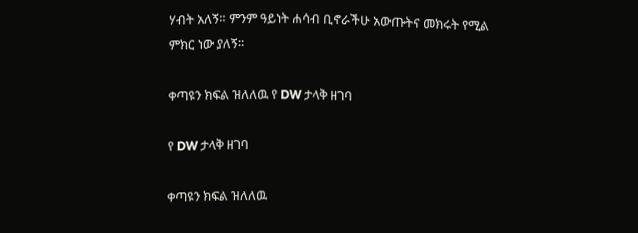ሃብት አለኝ። ምንም ዓይነት ሐሳብ ቢኖራችሁ አውጡትና መክሩት የሚል ምክር ነው ያለኝ።

ቀጣዩን ክፍል ዝለለዉ የ DW ታላቅ ዘገባ

የ DW ታላቅ ዘገባ

ቀጣዩን ክፍል ዝለለዉ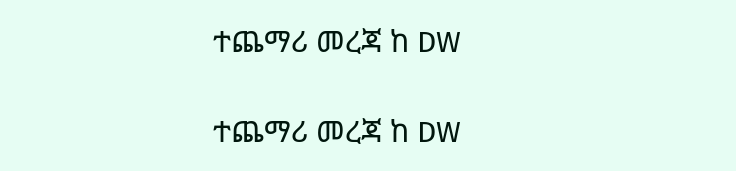ተጨማሪ መረጃ ከ DW

ተጨማሪ መረጃ ከ DW